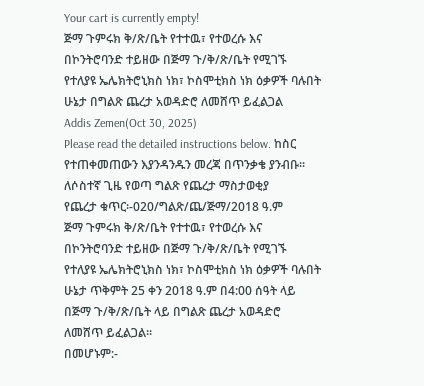Your cart is currently empty!
ጅማ ጉምሩክ ቅ/ጽ/ቤት የተተዉ፣ የተወረሱ እና በኮንትሮባንድ ተይዘው በጅማ ጉ/ቅ/ጽ/ቤት የሚገኙ የተለያዩ ኤሌክትሮኒክስ ነክ፣ ኮስሞቲክስ ነክ ዕቃዎች ባሉበት ሁኔታ በግልጽ ጨረታ አወዳድሮ ለመሸጥ ይፈልጋል
Addis Zemen(Oct 30, 2025)
Please read the detailed instructions below. ከስር የተጠቀመጠውን እያንዳንዱን መረጃ በጥንቃቄ ያንብቡ።
ለሶስተኛ ጊዜ የወጣ ግልጽ የጨረታ ማስታወቂያ
የጨረታ ቁጥር፡-020/ግልጽ/ጨ/ጅማ/2018 ዓ.ም
ጅማ ጉምሩክ ቅ/ጽ/ቤት የተተዉ፣ የተወረሱ እና በኮንትሮባንድ ተይዘው በጅማ ጉ/ቅ/ጽ/ቤት የሚገኙ የተለያዩ ኤሌክትሮኒክስ ነክ፣ ኮስሞቲክስ ነክ ዕቃዎች ባሉበት ሁኔታ ጥቅምት 25 ቀን 2018 ዓ.ም በ4:00 ሰዓት ላይ በጅማ ጉ/ቅ/ጽ/ቤት ላይ በግልጽ ጨረታ አወዳድሮ ለመሸጥ ይፈልጋል።
በመሆኑም:-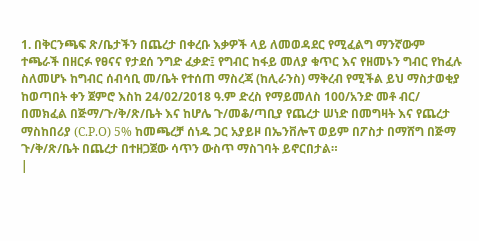1. በቅርንጫፍ ጽ/ቤታችን በጨረታ በቀረቡ እቃዎች ላይ ለመወዳደር የሚፈልግ ማንኛውም ተጫራች በዘርፉ የፀናና የታደሰ ንግድ ፈቃድ፤ የግብር ከፋይ መለያ ቁጥር እና የዘመኑን ግብር የከፈሉ ስለመሆኑ ከግብር ሰብሳቢ መ/ቤት የተሰጠ ማስረጃ (ከሊራንስ) ማቅረብ የሚችል ይህ ማስታወቂያ ከወጣበት ቀን ጀምሮ እስከ 24/02/2018 ዓ.ም ድረስ የማይመለስ 100/አንድ መቶ ብር/ በመክፈል በጅማ/ጉ/ቅ/ጽ/ቤት እና ከሆሌ ጉ/መቆ/ጣቢያ የጨረታ ሠነድ በመግዛት እና የጨረታ ማስከበሪያ (C.P.O) 5% ከመጫረቻ ሰነዱ ጋር አያይዞ በኤንቨሎፕ ወይም በፖስታ በማሸግ በጅማ ጉ/ቅ/ጽ/ቤት በጨረታ በተዘጋጀው ሳጥን ውስጥ ማስገባት ይኖርበታል።
|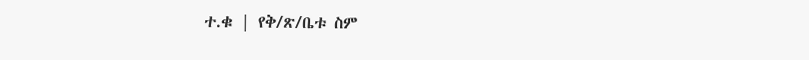ተ.ቁ | የቅ/ጽ/ቤቱ ስም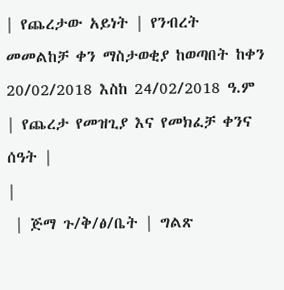| የጨረታው አይነት | የንብረት መመልከቻ ቀን ማስታወቂያ ከወጣበት ከቀን 20/02/2018 እስከ 24/02/2018 ዓ.ም | የጨረታ የመዝጊያ እና የመክፈቻ ቀንና ሰዓት |
|
 | ጅማ ጉ/ቅ/ፅ/ቤት | ግልጽ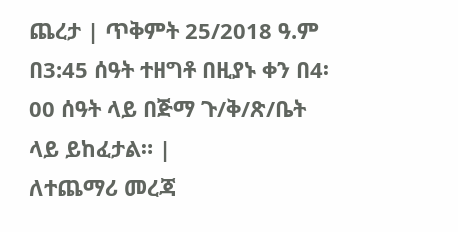ጨረታ | ጥቅምት 25/2018 ዓ.ም በ3:45 ሰዓት ተዘግቶ በዚያኑ ቀን በ4፡00 ሰዓት ላይ በጅማ ጉ/ቅ/ጽ/ቤት ላይ ይከፈታል። |
ለተጨማሪ መረጃ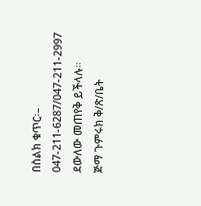በስልክ ቁጥር፡– 047-211-6287/047-211-2997 ደውለው መጠየቅ ይችላሉ።
ጅማ ጉምሩክ ቅ/ጽ/ቤት